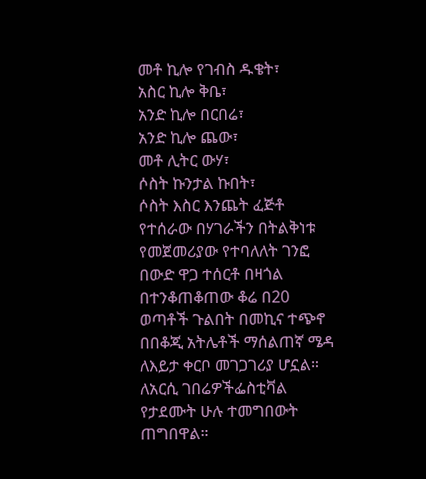መቶ ኪሎ የገብስ ዱቄት፣
አስር ኪሎ ቅቤ፣
አንድ ኪሎ በርበሬ፣
አንድ ኪሎ ጨው፣
መቶ ሊትር ውሃ፣
ሶስት ኩንታል ኩበት፣
ሶስት እስር እንጨት ፈጅቶ የተሰራው በሃገራችን በትልቅነቱ የመጀመሪያው የተባለለት ገንፎ በውድ ዋጋ ተሰርቶ በዛጎል በተንቆጠቆጠው ቆሬ በ20 ወጣቶች ጉልበት በመኪና ተጭኖ በበቆጂ አትሌቶች ማሰልጠኛ ሜዳ ለእይታ ቀርቦ መገጋገሪያ ሆኗል።
ለአርሲ ገበሬዎችፌስቲቫል የታደሙት ሁሉ ተመግበውት ጠግበዋል።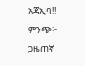አጃኢባ!!
ምንጭ፦ ጋዜጠኛ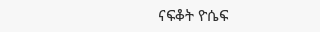ናፍቆት ዮሴፍ